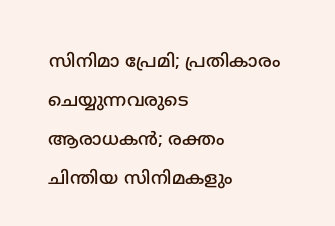സിനിമാ പ്രേമി; പ്രതികാരം ചെയ്യുന്നവരുടെ ആരാധകൻ; രക്തം ചിന്തിയ സിനിമകളും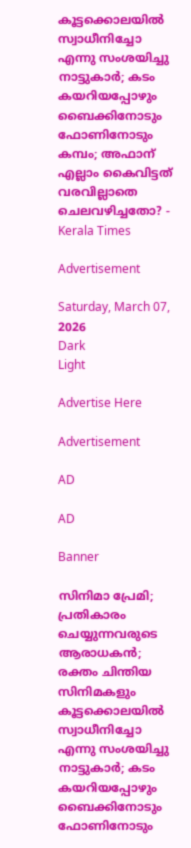കൂട്ടക്കൊലയില്‍ സ്വാധീനിച്ചോ എന്നു സംശയിച്ചു നാട്ടുകാര്‍; കടം കയറിയപ്പോഴും ബൈക്കിനോടും ഫോണിനോടും കമ്പം; അഫാന് എല്ലാം കൈവിട്ടത് വരവില്ലാതെ ചെലവഴിച്ചതോ? - Kerala Times

Advertisement

Saturday, March 07, 2026
Dark
Light

Advertise Here

Advertisement

AD

AD

Banner

സിനിമാ പ്രേമി; പ്രതികാരം ചെയ്യുന്നവരുടെ ആരാധകൻ; രക്തം ചിന്തിയ സിനിമകളും കൂട്ടക്കൊലയില്‍ സ്വാധീനിച്ചോ എന്നു സംശയിച്ചു നാട്ടുകാര്‍; കടം കയറിയപ്പോഴും ബൈക്കിനോടും ഫോണിനോടും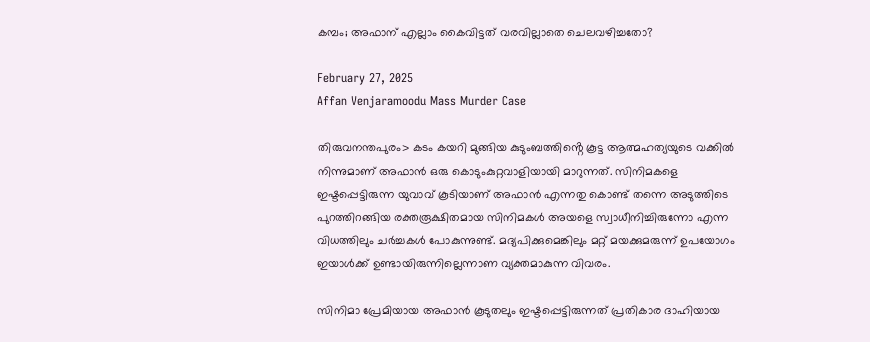കമ്പം; അഫാന് എല്ലാം കൈവിട്ടത് വരവില്ലാതെ ചെലവഴിച്ചതോ?

February 27, 2025
Affan Venjaramoodu Mass Murder Case

തിരുവനന്തപുരം> കടം കയറി മുങ്ങിയ കുടുംബത്തിൻ്റെ കൂട്ട ആത്മഹത്യയുടെ വക്കില്‍ നിന്നുമാണ് അഫാന്‍ ഒരു കൊടുംകുറ്റവാളിയായി മാറുന്നത്. സിനിമകളെ ഇഷ്ടപ്പെട്ടിരുന്ന യുവാവ് കൂടിയാണ് അഫാന്‍ എന്നതു കൊണ്ട് തന്നെ അടുത്തിടെ പുറത്തിറങ്ങിയ രക്തരൂക്ഷിതമായ സിനിമകള്‍ അയളെ സ്വാധീനിച്ചിരുന്നോ എന്ന വിധത്തിലും ചര്‍ച്ചകള്‍ പോകുന്നുണ്ട്. മദ്യപിക്കുമെങ്കിലും മറ്റ് മയക്കുമരുന്ന് ഉപയോഗം ഇയാള്‍ക്ക് ഉണ്ടായിരുന്നില്ലെന്നാണ വ്യക്തമാകുന്ന വിവരം.

സിനിമാ പ്രേമിയായ അഫാന്‍ കൂടുതലും ഇഷ്ടപ്പെട്ടിരുന്നത് പ്രതികാര ദാഹിയായ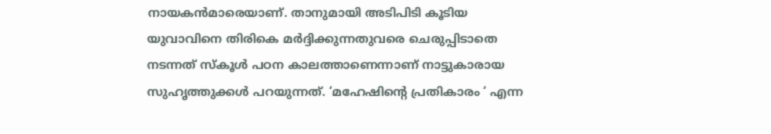നായകന്‍മാരെയാണ്. താനുമായി അടിപിടി കൂടിയ യുവാവിനെ തിരികെ മര്‍ദ്ദിക്കുന്നതുവരെ ചെരുപ്പിടാതെ നടന്നത് സ്‌കൂള്‍ പഠന കാലത്താണെന്നാണ് നാട്ടുകാരായ സുഹൃത്തുക്കള്‍ പറയുന്നത്. ‘മഹേഷിന്റെ പ്രതികാരം ‘ എന്ന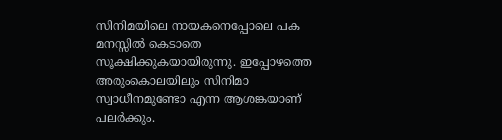സിനിമയിലെ നായകനെപ്പോലെ പക മനസ്സില്‍ കെടാതെ സൂക്ഷിക്കുകയായിരുന്നു. ഇപ്പോഴത്തെ അരുംകൊലയിലും സിനിമാ സ്വാധീനമുണ്ടോ എന്ന ആശങ്കയാണ് പലര്‍ക്കും.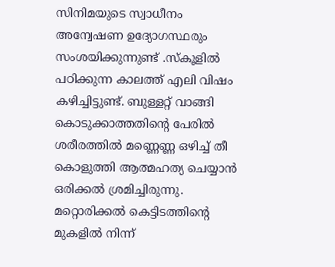സിനിമയുടെ സ്വാധീനം അന്വേഷണ ഉദ്യോഗസ്ഥരും സംശയിക്കുന്നുണ്ട് .സ്‌കൂളില്‍ പഠിക്കുന്ന കാലത്ത് എലി വിഷം കഴിച്ചിട്ടുണ്ട്. ബുള്ളറ്റ് വാങ്ങി കൊടുക്കാത്തതിന്റെ പേരില്‍ ശരീരത്തില്‍ മണ്ണെണ്ണ ഒഴിച്ച് തീ കൊളുത്തി ആത്മഹത്യ ചെയ്യാന്‍ ഒരിക്കല്‍ ശ്രമിച്ചിരുന്നു. മറ്റൊരിക്കല്‍ കെട്ടിടത്തിന്റെ മുകളില്‍ നിന്ന്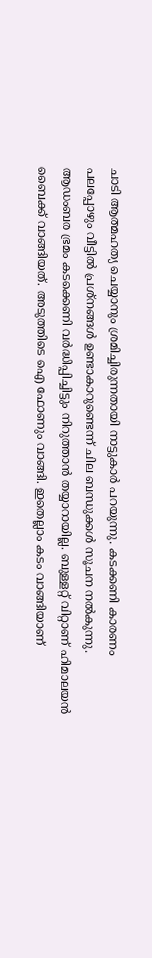ചാടി ആത്മഹത്യ ചെയ്യാനും ശ്രമിച്ചിരുന്നതായി നാട്ടുകാര്‍ പറയുന്നു. കടക്കണി കാരണം പലപ്പോഴും വീട്ടില്‍ പ്രശ്‌നങ്ങള്‍ ഉണ്ടാകാറുണ്ടെന്ന് ചില ബന്ധുക്കള്‍ സൂചന നല്‍കുന്നു. ആഡംബര ഭ്രമം കടക്കെണി വര്‍ദ്ധിപ്പിച്ചിട്ടും നിറുത്താന്‍ തയ്യാറായില്ല. ബുള്ളറ്റ് വിറ്റാണ് ഹിമാലയൻ ബൈക്ക് വാങ്ങിയത്. അടുത്തിടെ ഐ ഫോണും വാങ്ങി. ഇതെല്ലാം കടം വാങ്ങിയാണ്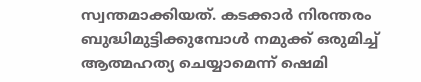സ്വന്തമാക്കിയത്. കടക്കാര്‍ നിരന്തരം ബുദ്ധിമുട്ടിക്കുമ്പോള്‍ നമുക്ക് ഒരുമിച്ച് ആത്മഹത്യ ചെയ്യാമെന്ന് ഷെമി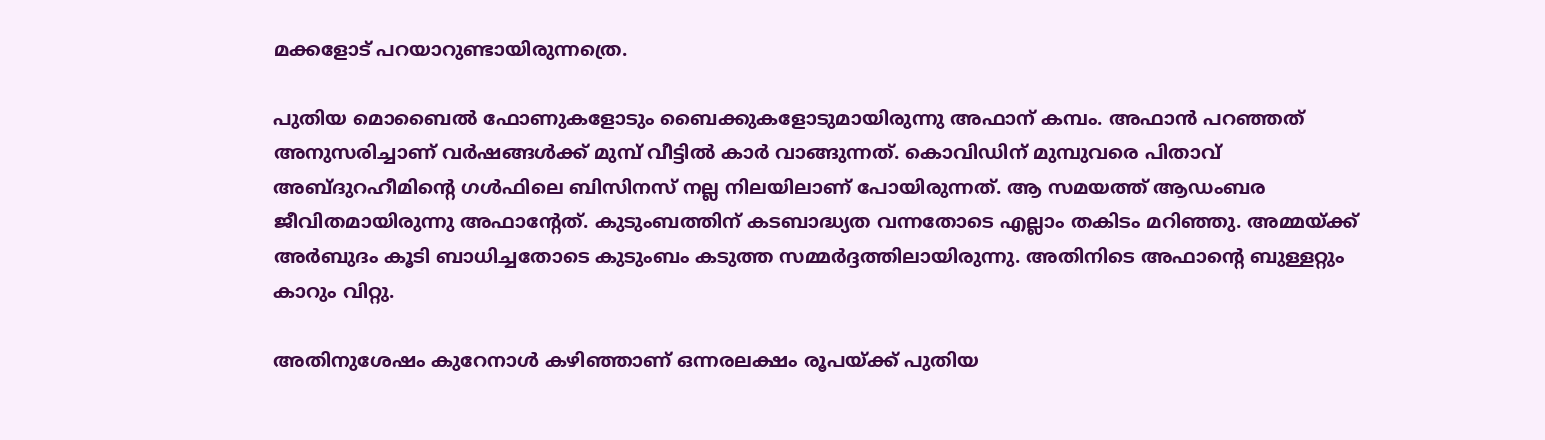മക്കളോട് പറയാറുണ്ടായിരുന്നത്രെ.

പുതിയ മൊബൈല്‍ ഫോണുകളോടും ബൈക്കുകളോടുമായിരുന്നു അഫാന് കമ്പം. അഫാന്‍ പറഞ്ഞത് അനുസരിച്ചാണ് വര്‍ഷങ്ങള്‍ക്ക് മുമ്പ് വീട്ടില്‍ കാര്‍ വാങ്ങുന്നത്. കൊവിഡിന് മുമ്പുവരെ പിതാവ് അബ്ദുറഹീമിന്റെ ഗള്‍ഫിലെ ബിസിനസ് നല്ല നിലയിലാണ് പോയിരുന്നത്. ആ സമയത്ത് ആഡംബര ജീവിതമായിരുന്നു അഫാന്റേത്. കുടുംബത്തിന് കടബാദ്ധ്യത വന്നതോടെ എല്ലാം തകിടം മറിഞ്ഞു. അമ്മയ്ക്ക് അര്‍ബുദം കൂടി ബാധിച്ചതോടെ കുടുംബം കടുത്ത സമ്മര്‍ദ്ദത്തിലായിരുന്നു. അതിനിടെ അഫാന്റെ ബുള്ളറ്റും കാറും വിറ്റു.

അതിനുശേഷം കുറേനാള്‍ കഴിഞ്ഞാണ് ഒന്നരലക്ഷം രൂപയ്ക്ക് പുതിയ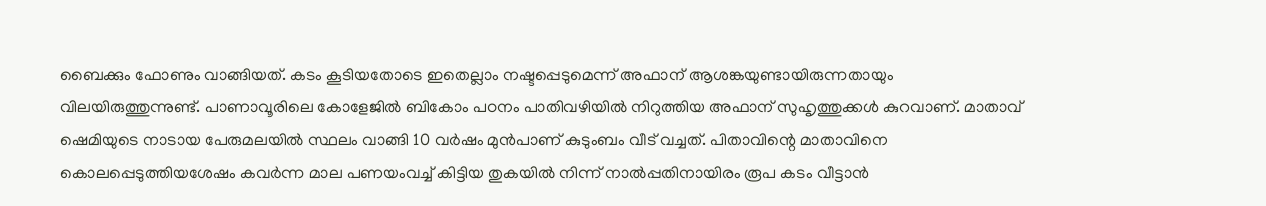ബൈക്കും ഫോണും വാങ്ങിയത്. കടം കൂടിയതോടെ ഇതെല്ലാം നഷ്ടപ്പെടുമെന്ന് അഫാന് ആശങ്കയുണ്ടായിരുന്നതായും വിലയിരുത്തുന്നുണ്ട്. പാണാവൂരിലെ കോളേജില്‍ ബികോം പഠനം പാതിവഴിയില്‍ നിറുത്തിയ അഫാന് സുഹൃത്തുക്കള്‍ കുറവാണ്. മാതാവ് ഷെമിയുടെ നാടായ പേരുമലയില്‍ സ്ഥലം വാങ്ങി 10 വര്‍ഷം മുന്‍പാണ് കുടുംബം വീട് വച്ചത്. പിതാവിന്റെ മാതാവിനെ കൊലപ്പെടുത്തിയശേഷം കവര്‍ന്ന മാല പണയംവച്ച് കിട്ടിയ തുകയില്‍ നിന്ന് നാല്‍പ്പതിനായിരം രൂപ കടം വീട്ടാന്‍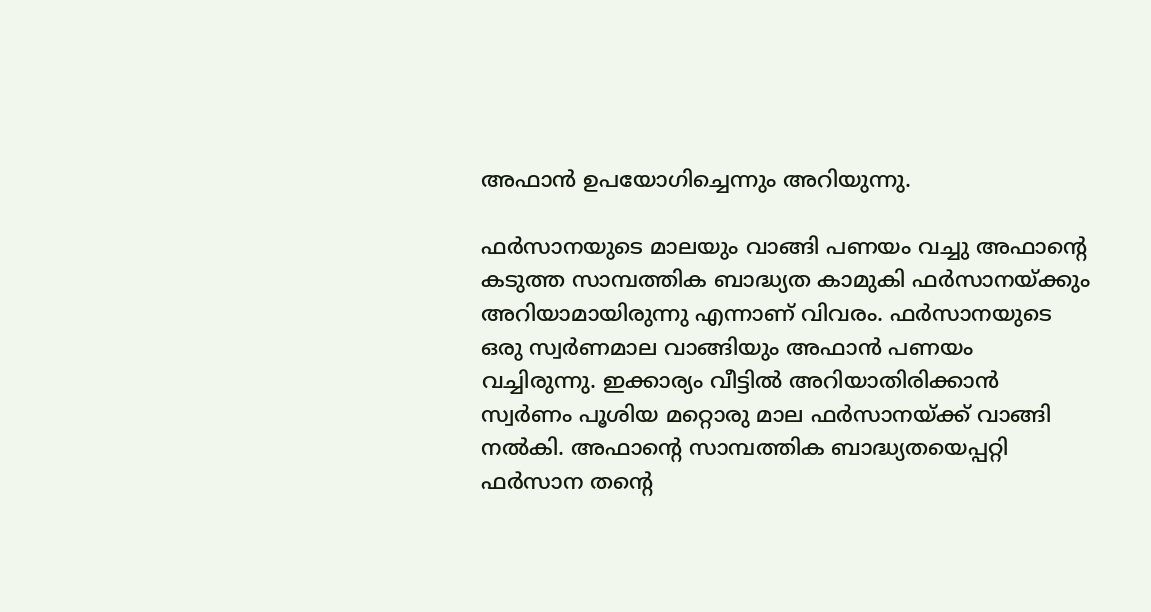അഫാന്‍ ഉപയോഗിച്ചെന്നും അറിയുന്നു.

ഫര്‍സാനയുടെ മാലയും വാങ്ങി പണയം വച്ചു അഫാന്റെ കടുത്ത സാമ്പത്തിക ബാദ്ധ്യത കാമുകി ഫര്‍സാനയ്ക്കും അറിയാമായിരുന്നു എന്നാണ് വിവരം. ഫര്‍സാനയുടെ ഒരു സ്വര്‍ണമാല വാങ്ങിയും അഫാന്‍ പണയം വച്ചിരുന്നു. ഇക്കാര്യം വീട്ടില്‍ അറിയാതിരിക്കാന്‍ സ്വര്‍ണം പൂശിയ മറ്റൊരു മാല ഫര്‍സാനയ്ക്ക് വാങ്ങി നല്‍കി. അഫാന്റെ സാമ്പത്തിക ബാദ്ധ്യതയെപ്പറ്റി ഫര്‍സാന തന്റെ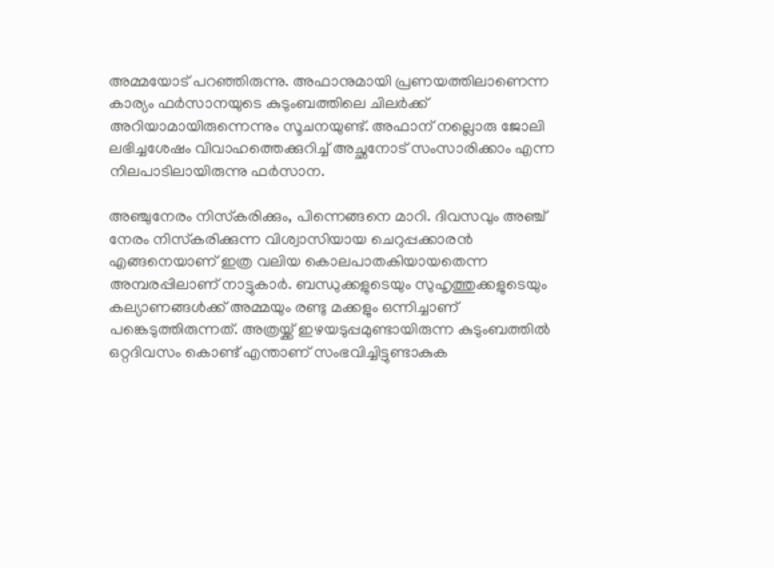അമ്മയോട് പറഞ്ഞിരുന്നു. അഫാനുമായി പ്രണയത്തിലാണെന്ന കാര്യം ഫര്‍സാനയുടെ കുടുംബത്തിലെ ചിലര്‍ക്ക് അറിയാമായിരുന്നെന്നും സൂചനയുണ്ട്. അഫാന് നല്ലൊരു ജോലി ലഭിച്ചശേഷം വിവാഹത്തെക്കുറിച്ച് അച്ഛനോട് സംസാരിക്കാം എന്ന നിലപാടിലായിരുന്നു ഫര്‍സാന.

അഞ്ചുനേരം നിസ്‌കരിക്കും, പിന്നെങ്ങനെ മാറി. ദിവസവും അഞ്ച് നേരം നിസ്‌കരിക്കുന്ന വിശ്വാസിയായ ചെറുപ്പക്കാരന്‍ എങ്ങനെയാണ് ഇത്ര വലിയ കൊലപാതകിയായതെന്ന അമ്പരപ്പിലാണ് നാട്ടുകാര്‍. ബന്ധുക്കളുടെയും സുഹൃത്തുക്കളുടെയും കല്യാണങ്ങള്‍ക്ക് അമ്മയും രണ്ടു മക്കളും ഒന്നിച്ചാണ് പങ്കെടുത്തിരുന്നത്. അത്രയ്ക്ക് ഇഴയടുപ്പമുണ്ടായിരുന്ന കുടുംബത്തില്‍ ഒറ്റദിവസം കൊണ്ട് എന്താണ് സംഭവിച്ചിട്ടുണ്ടാകുക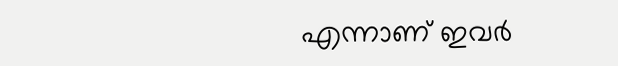എന്നാണ് ഇവര്‍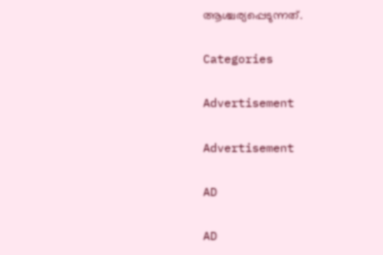ആശ്ചര്യപ്പെടുന്നത്.

Categories

Advertisement

Advertisement

AD

AD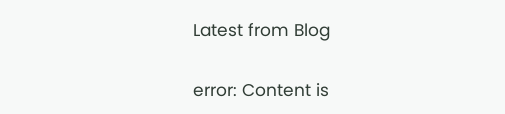Latest from Blog

error: Content is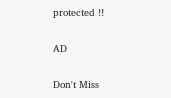protected !!

AD

Don't Miss